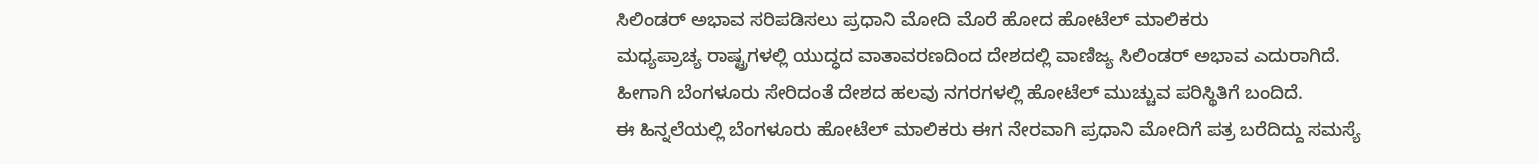ಸಿಲಿಂಡರ್ ಅಭಾವ ಸರಿಪಡಿಸಲು ಪ್ರಧಾನಿ ಮೋದಿ ಮೊರೆ ಹೋದ ಹೋಟೆಲ್ ಮಾಲಿಕರು
ಮಧ್ಯಪ್ರಾಚ್ಯ ರಾಷ್ಟ್ರಗಳಲ್ಲಿ ಯುದ್ಧದ ವಾತಾವರಣದಿಂದ ದೇಶದಲ್ಲಿ ವಾಣಿಜ್ಯ ಸಿಲಿಂಡರ್ ಅಭಾವ ಎದುರಾಗಿದೆ. ಹೀಗಾಗಿ ಬೆಂಗಳೂರು ಸೇರಿದಂತೆ ದೇಶದ ಹಲವು ನಗರಗಳಲ್ಲಿ ಹೋಟೆಲ್ ಮುಚ್ಚುವ ಪರಿಸ್ಥಿತಿಗೆ ಬಂದಿದೆ.
ಈ ಹಿನ್ನಲೆಯಲ್ಲಿ ಬೆಂಗಳೂರು ಹೋಟೆಲ್ ಮಾಲಿಕರು ಈಗ ನೇರವಾಗಿ ಪ್ರಧಾನಿ ಮೋದಿಗೆ ಪತ್ರ ಬರೆದಿದ್ದು ಸಮಸ್ಯೆ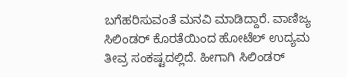ಬಗೆಹರಿಸುವಂತೆ ಮನವಿ ಮಾಡಿದ್ದಾರೆ. ವಾಣಿಜ್ಯ ಸಿಲಿಂಡರ್ ಕೊರತೆಯಿಂದ ಹೋಟೆಲ್ ಉದ್ಯಮ ತೀವ್ರ ಸಂಕಷ್ಟದಲ್ಲಿದೆ. ಹೀಗಾಗಿ ಸಿಲಿಂಡರ್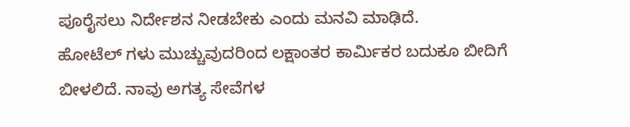ಪೂರೈಸಲು ನಿರ್ದೇಶನ ನೀಡಬೇಕು ಎಂದು ಮನವಿ ಮಾಢಿದೆ.
ಹೋಟೆಲ್ ಗಳು ಮುಚ್ಚುವುದರಿಂದ ಲಕ್ಷಾಂತರ ಕಾರ್ಮಿಕರ ಬದುಕೂ ಬೀದಿಗೆ ಬೀಳಲಿದೆ. ನಾವು ಅಗತ್ಯ ಸೇವೆಗಳ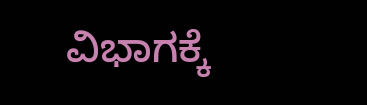ವಿಭಾಗಕ್ಕೆ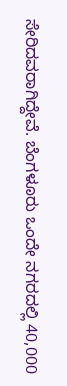ಸೇರಿದವರಾಗಿದ್ದೇವೆ. ಬೆಂಗಳೂರು ಒಂದೇ ನಗರದಲ್ಲಿ 40,000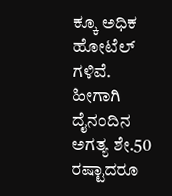ಕ್ಕೂ ಅಧಿಕ ಹೋಟೆಲ್ ಗಳಿವೆ. ಹೀಗಾಗಿ ದೈನಂದಿನ ಅಗತ್ಯ ಶೇ.50 ರಷ್ಟಾದರೂ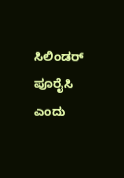ಸಿಲಿಂಡರ್ ಪೂರೈಸಿ ಎಂದು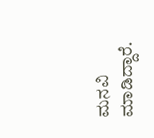ಮನವಿ ಮಾಡಿದ್ದಾರೆ.